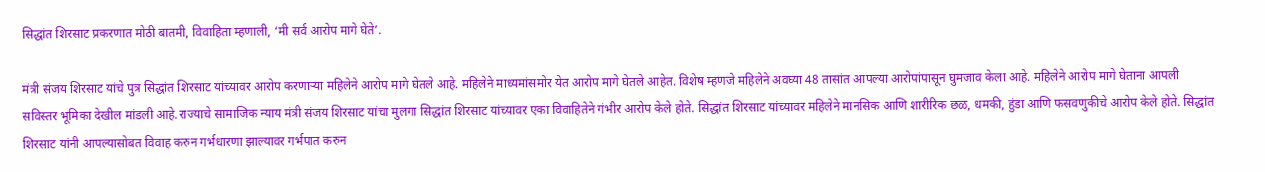सिद्धांत शिरसाट प्रकरणात मोठी बातमी, विवाहिता म्हणाली, ‘मी सर्व आरोप मागे घेते’.

मंत्री संजय शिरसाट यांचे पुत्र सिद्धांत शिरसाट यांच्यावर आरोप करणाऱ्या महिलेने आरोप मागे घेतले आहे. महिलेने माध्यमांसमोर येत आरोप मागे घेतले आहेत. विशेष म्हणजे महिलेने अवघ्या 48 तासांत आपल्या आरोपांपासून घुमजाव केला आहे. महिलेने आरोप मागे घेताना आपली सविस्तर भूमिका देखील मांडली आहे.राज्याचे सामाजिक न्याय मंत्री संजय शिरसाट यांचा मुलगा सिद्धांत शिरसाट यांच्यावर एका विवाहितेने गंभीर आरोप केले होते. सिद्धांत शिरसाट यांच्यावर महिलेने मानसिक आणि शारीरिक छळ, धमकी, हुंडा आणि फसवणुकीचे आरोप केले होते. सिद्धांत शिरसाट यांनी आपल्यासोबत विवाह करुन गर्भधारणा झाल्यावर गर्भपात करुन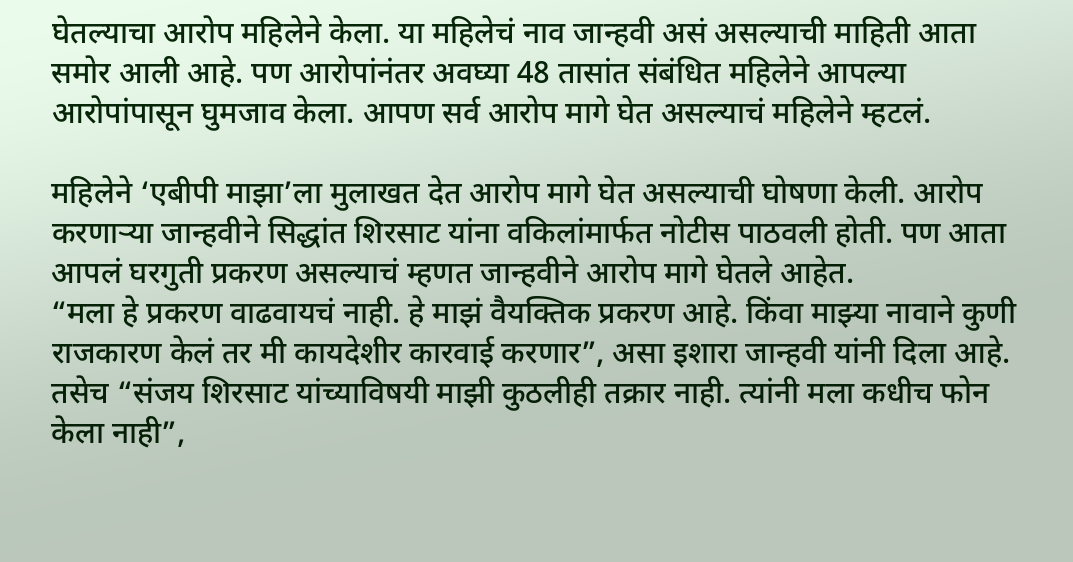घेतल्याचा आरोप महिलेने केला. या महिलेचं नाव जान्हवी असं असल्याची माहिती आता समोर आली आहे. पण आरोपांनंतर अवघ्या 48 तासांत संबंधित महिलेने आपल्या आरोपांपासून घुमजाव केला. आपण सर्व आरोप मागे घेत असल्याचं महिलेने म्हटलं.

महिलेने ‘एबीपी माझा’ला मुलाखत देत आरोप मागे घेत असल्याची घोषणा केली. आरोप करणाऱ्या जान्हवीने सिद्धांत शिरसाट यांना वकिलांमार्फत नोटीस पाठवली होती. पण आता आपलं घरगुती प्रकरण असल्याचं म्हणत जान्हवीने आरोप मागे घेतले आहेत.
“मला हे प्रकरण वाढवायचं नाही. हे माझं वैयक्तिक प्रकरण आहे. किंवा माझ्या नावाने कुणी राजकारण केलं तर मी कायदेशीर कारवाई करणार”, असा इशारा जान्हवी यांनी दिला आहे. तसेच “संजय शिरसाट यांच्याविषयी माझी कुठलीही तक्रार नाही. त्यांनी मला कधीच फोन केला नाही”,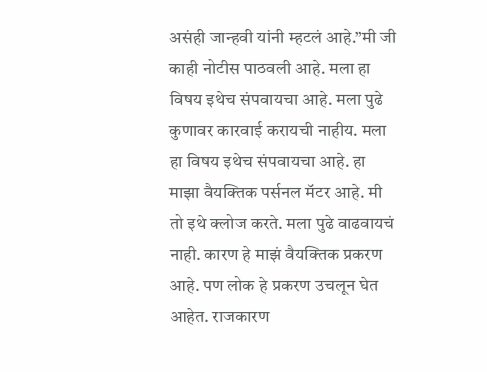असंही जान्हवी यांनी म्हटलं आहे.”मी जी काही नोटीस पाठवली आहे. मला हा विषय इथेच संपवायचा आहे. मला पुढे कुणावर कारवाई करायची नाहीय. मला हा विषय इथेच संपवायचा आहे. हा माझा वैयक्तिक पर्सनल मॅटर आहे. मी तो इथे क्लोज करते. मला पुढे वाढवायचं नाही. कारण हे माझं वैयक्तिक प्रकरण आहे. पण लोक हे प्रकरण उचलून घेत आहेत. राजकारण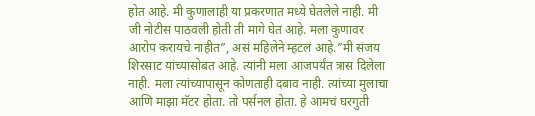होत आहे. मी कुणालाही या प्रकरणात मध्ये घेतलेले नाही. मी जी नोटीस पाठवली होती ती मागे घेत आहे. मला कुणावर आरोप करायचे नाहीत”, असं महिलेने म्हटलं आहे.”मी संजय शिरसाट यांच्यासोबत आहे. त्यांनी मला आजपर्यंत त्रास दिलेला नाही. मला त्यांच्यापासून कोणताही दबाव नाही. त्यांच्या मुलाचा आणि माझा मॅटर होता. तो पर्सनल होता. हे आमचं घरगुती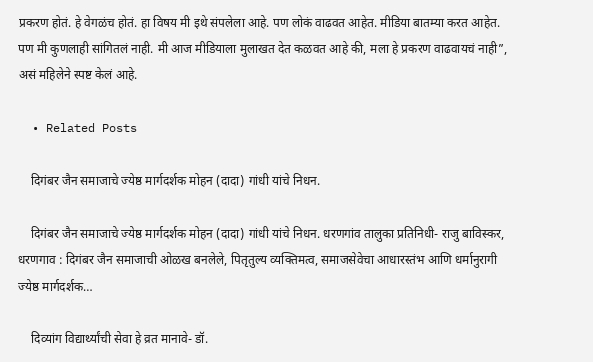प्रकरण होतं. हे वेगळंच होतं. हा विषय मी इथे संपलेला आहे. पण लोकं वाढवत आहेत. मीडिया बातम्या करत आहेत. पण मी कुणलाही सांगितलं नाही. मी आज मीडियाला मुलाखत देत कळवत आहे की, मला हे प्रकरण वाढवायचं नाही”, असं महिलेने स्पष्ट केलं आहे.

  • Related Posts

    दिगंबर जैन समाजाचे ज्येष्ठ मार्गदर्शक मोहन (दादा) गांधी यांचे निधन.

    दिगंबर जैन समाजाचे ज्येष्ठ मार्गदर्शक मोहन (दादा) गांधी यांचे निधन. धरणगांव तालुका प्रतिनिधी- राजु बाविस्कर, धरणगाव : दिगंबर जैन समाजाची ओळख बनलेले, पितृतुल्य व्यक्तिमत्व, समाजसेवेचा आधारस्तंभ आणि धर्मानुरागी ज्येष्ठ मार्गदर्शक…

    दिव्यांग विद्यार्थ्यांची सेवा हे व्रत मानावे- डॉ.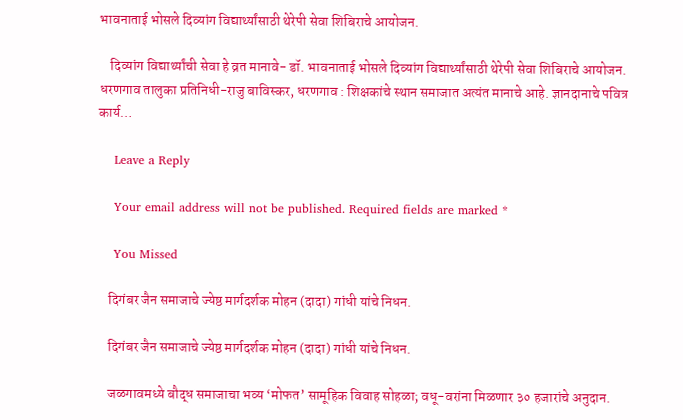भावनाताई भोसले दिव्यांग विद्यार्थ्यांसाठी थेरेपी सेवा शिबिराचे आयोजन.

    दिव्यांग विद्यार्थ्यांची सेवा हे व्रत मानावे- डॉ. भावनाताई भोसले दिव्यांग विद्यार्थ्यांसाठी थेरेपी सेवा शिबिराचे आयोजन. धरणगाव तालुका प्रतिनिधी-राजु बाविस्कर, धरणगाव : शिक्षकांचे स्थान समाजात अत्यंत मानाचे आहे. ज्ञानदानाचे पवित्र कार्य…

    Leave a Reply

    Your email address will not be published. Required fields are marked *

    You Missed

    दिगंबर जैन समाजाचे ज्येष्ठ मार्गदर्शक मोहन (दादा) गांधी यांचे निधन.

    दिगंबर जैन समाजाचे ज्येष्ठ मार्गदर्शक मोहन (दादा) गांधी यांचे निधन.

    जळगावमध्ये बौद्ध समाजाचा भव्य ‘मोफत’ सामूहिक विवाह सोहळा; वधू-वरांना मिळणार ३० हजारांचे अनुदान.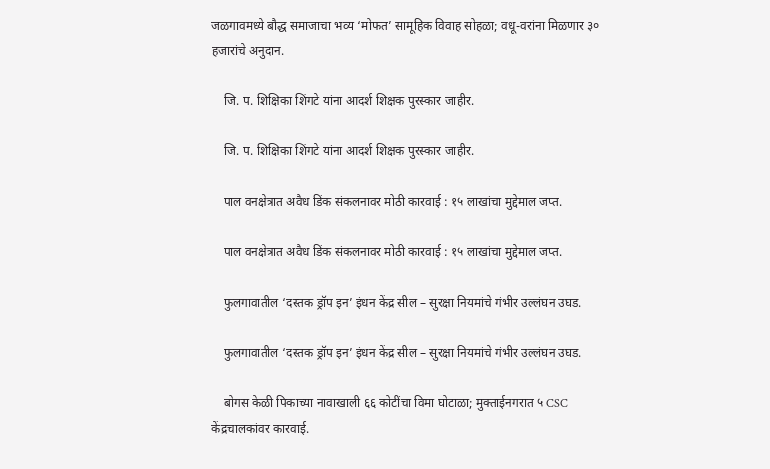जळगावमध्ये बौद्ध समाजाचा भव्य ‘मोफत’ सामूहिक विवाह सोहळा; वधू-वरांना मिळणार ३० हजारांचे अनुदान.

    जि. प. शिक्षिका शिंगटे यांना आदर्श शिक्षक पुरस्कार जाहीर.

    जि. प. शिक्षिका शिंगटे यांना आदर्श शिक्षक पुरस्कार जाहीर.

    पाल वनक्षेत्रात अवैध डिंक संकलनावर मोठी कारवाई : १५ लाखांचा मुद्देमाल जप्त.

    पाल वनक्षेत्रात अवैध डिंक संकलनावर मोठी कारवाई : १५ लाखांचा मुद्देमाल जप्त.

    फुलगावातील ‘दस्तक ड्रॉप इन’ इंधन केंद्र सील – सुरक्षा नियमांचे गंभीर उल्लंघन उघड.

    फुलगावातील ‘दस्तक ड्रॉप इन’ इंधन केंद्र सील – सुरक्षा नियमांचे गंभीर उल्लंघन उघड.

    बोगस केळी पिकाच्या नावाखाली ६६ कोटींचा विमा घोटाळा; मुक्ताईनगरात ५ CSC केंद्रचालकांवर कारवाई.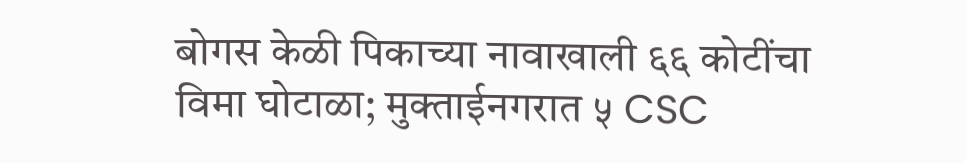बोगस केळी पिकाच्या नावाखाली ६६ कोटींचा विमा घोटाळा; मुक्ताईनगरात ५ CSC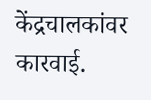केंद्रचालकांवर कारवाई.